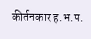कीर्तनकार ह.भ.प.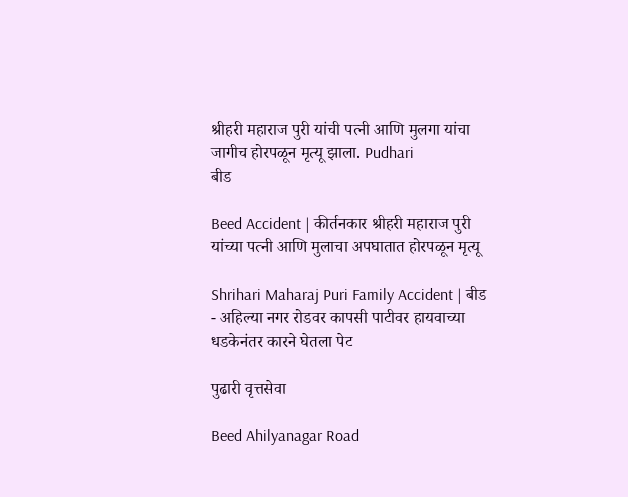श्रीहरी महाराज पुरी यांची पत्नी आणि मुलगा यांचा जागीच होरपळून मृत्यू झाला. Pudhari
बीड

Beed Accident | कीर्तनकार श्रीहरी महाराज पुरी यांच्या पत्नी आणि मुलाचा अपघातात होरपळून मृत्यू

Shrihari Maharaj Puri Family Accident | बीड - अहिल्या नगर रोडवर कापसी पाटीवर हायवाच्या धडकेनंतर कारने घेतला पेट

पुढारी वृत्तसेवा

Beed Ahilyanagar Road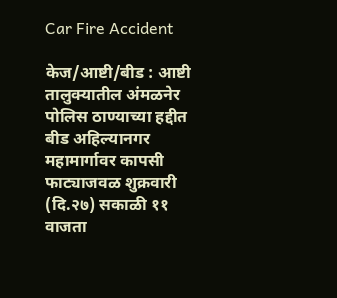Car Fire Accident

केज/आष्टी/बीड : आष्टी तालुक्यातील अंमळनेर पोलिस ठाण्याच्या हद्दीत बीड अहिल्यानगर महामार्गावर कापसी फाट्याजवळ शुक्रवारी (दि.२७) सकाळी ११ वाजता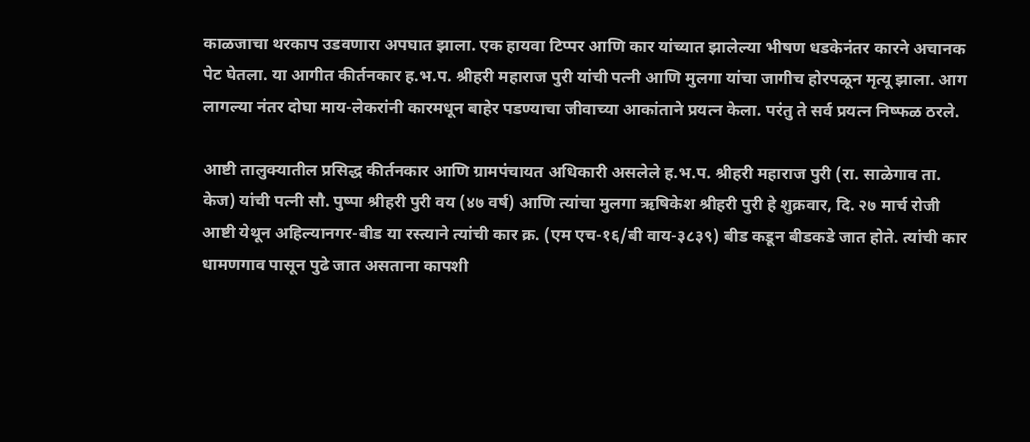काळजाचा थरकाप उडवणारा अपघात झाला. एक हायवा टिप्पर आणि कार यांच्यात झालेल्या भीषण धडकेनंतर कारने अचानक पेट घेतला. या आगीत कीर्तनकार ह.भ.प. श्रीहरी महाराज पुरी यांची पत्नी आणि मुलगा यांचा जागीच होरपळून मृत्यू झाला. आग लागल्या नंतर दोघा माय-लेकरांनी कारमधून बाहेर पडण्याचा जीवाच्या आकांताने प्रयत्न केला. परंतु ते सर्व प्रयत्न निष्फळ ठरले.

आष्टी तालुक्यातील प्रसिद्ध कीर्तनकार आणि ग्रामपंचायत अधिकारी असलेले ह.भ.प. श्रीहरी महाराज पुरी (रा. साळेगाव ता. केज) यांची पत्नी सौ. पुष्पा श्रीहरी पुरी वय (४७ वर्ष) आणि त्यांचा मुलगा ऋषिकेश श्रीहरी पुरी हे शुक्रवार, दि. २७ मार्च रोजी आष्टी येथून अहिल्यानगर-बीड या रस्त्याने त्यांची कार क्र. (एम एच-१६/बी वाय-३८३९) बीड कडून बीडकडे जात होते. त्यांची कार धामणगाव पासून पुढे जात असताना कापशी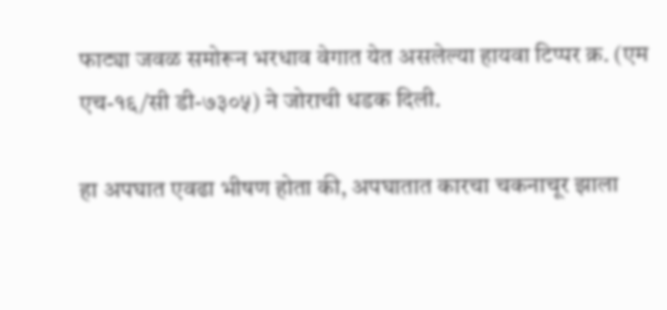फाट्या जवळ समोरून भरधाव वेगात येत असलेल्या हायवा टिप्पर क्र. (एम एच-१६/सी डी-७३०५) ने जोराची धडक दिली.

हा अपघात एवढा भीषण होता की, अपघातात कारचा चकनाचूर झाला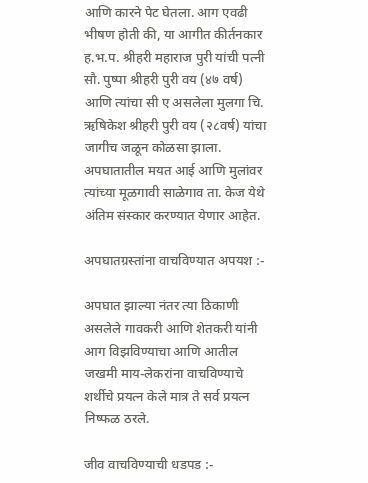आणि कारने पेट घेतला. आग एवढी भीषण होती की, या आगीत कीर्तनकार ह.भ.प. श्रीहरी महाराज पुरी यांची पत्नी सौ. पुष्पा श्रीहरी पुरी वय (४७ वर्ष) आणि त्यांचा सी ए असलेला मुलगा चि. ऋषिकेश श्रीहरी पुरी वय (२८वर्ष) यांचा जागीच जळून कोळसा झाला. अपघातातील मयत आई आणि मुलांवर त्यांच्या मूळगावी साळेगाव ता. केज येथे अंतिम संस्कार करण्यात येणार आहेत.

अपघातग्रस्तांना वाचविण्यात अपयश :-

अपघात झाल्या नंतर त्या ठिकाणी असलेले गावकरी आणि शेतकरी यांनी आग विझविण्याचा आणि आतील जखमी माय-लेकरांना वाचविण्याचे शर्थीचे प्रयत्न केले मात्र ते सर्व प्रयत्न निष्फळ ठरले.

जीव वाचविण्याची धडपड :-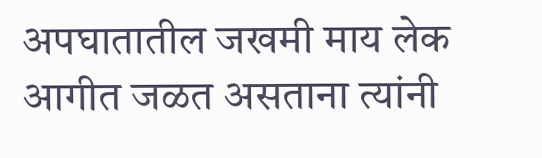अपघातातील जखमी माय लेक आगीत जळत असताना त्यांनी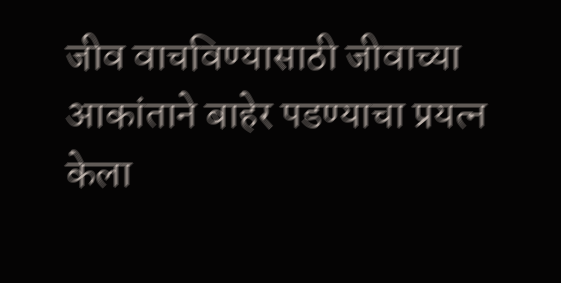जीव वाचविण्यासाठी जीवाच्या आकांताने बाहेर पडण्याचा प्रयत्न केला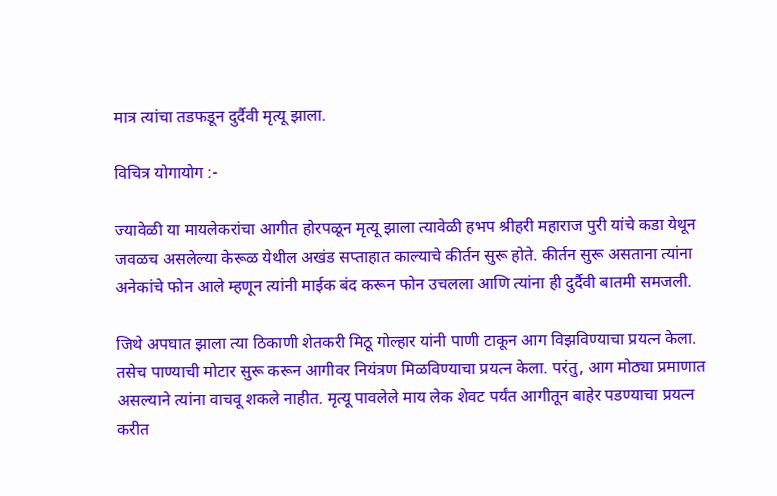मात्र त्यांचा तडफडून दुर्दैवी मृत्यू झाला.

विचित्र योगायोग :-

ज्यावेळी या मायलेकरांचा आगीत होरपळून मृत्यू झाला त्यावेळी हभप श्रीहरी महाराज पुरी यांचे कडा येथून जवळच असलेल्या केरूळ येथील अखंड सप्ताहात काल्याचे कीर्तन सुरू होते. कीर्तन सुरू असताना त्यांना अनेकांचे फोन आले म्हणून त्यांनी माईक बंद करून फोन उचलला आणि त्यांना ही दुर्दैवी बातमी समजली.

जिथे अपघात झाला त्या ठिकाणी शेतकरी मिठू गोल्हार यांनी पाणी टाकून आग विझविण्याचा प्रयत्न केला. तसेच पाण्याची मोटार सुरू करून आगीवर नियंत्रण मिळविण्याचा प्रयत्न केला. परंतु, आग मोठ्या प्रमाणात असल्याने त्यांना वाचवू शकले नाहीत. मृत्यू पावलेले माय लेक शेवट पर्यंत आगीतून बाहेर पडण्याचा प्रयत्न करीत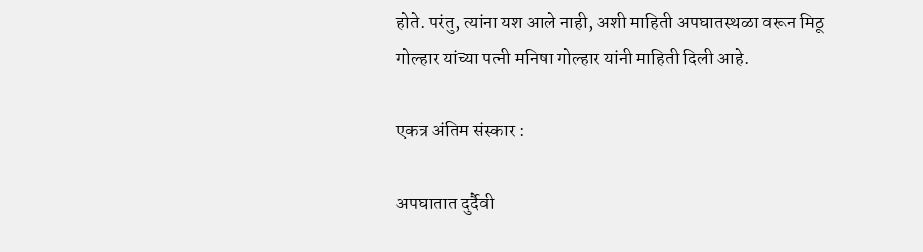होते. परंतु, त्यांना यश आले नाही, अशी माहिती अपघातस्थळा वरून मिठू गोल्हार यांच्या पत्नी मनिषा गोल्हार यांनी माहिती दिली आहे.

एकत्र अंतिम संस्कार :

अपघातात दुर्दैवी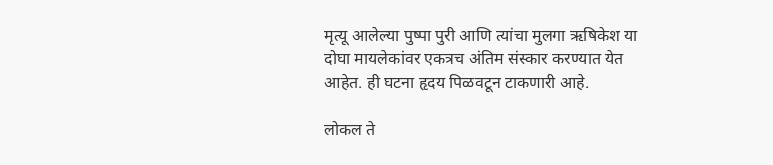मृत्यू आलेल्या पुष्पा पुरी आणि त्यांचा मुलगा ऋषिकेश या दोघा मायलेकांवर एकत्रच अंतिम संस्कार करण्यात येत आहेत. ही घटना हृदय पिळवटून टाकणारी आहे.

लोकल ते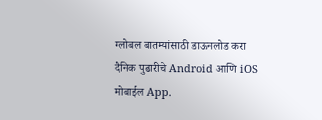ग्लोबल बातम्यांसाठी डाऊनलोड करा दैनिक पुढारीचे Android आणि iOS मोबाईल App.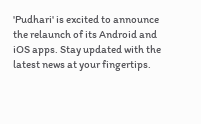'Pudhari' is excited to announce the relaunch of its Android and iOS apps. Stay updated with the latest news at your fingertips.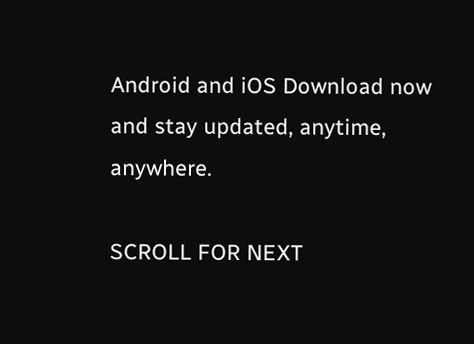Android and iOS Download now and stay updated, anytime, anywhere.

SCROLL FOR NEXT